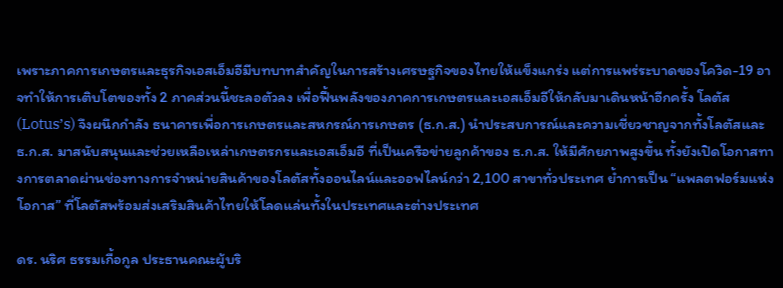เพราะภาคการเกษตรและธุรกิจเอสเอ็มอีมีบทบาทสำคัญในการสร้างเศรษฐกิจของไทยให้แข็งแกร่ง แต่การแพร่ระบาดของโควิด-19 อาจทำให้การเติบโตของทั้ง 2 ภาคส่วนนี้ชะลอตัวลง เพื่อฟื้นพลังของภาคการเกษตรและเอสเอ็มอีให้กลับมาเดินหน้าอีกครั้ง โลตัส (Lotus’s) จึงผนึกกำลัง ธนาคารเพื่อการเกษตรและสหกรณ์การเกษตร (ธ.ก.ส.) นำประสบการณ์และความเชี่ยวชาญจากทั้งโลตัสและ ธ.ก.ส. มาสนับสนุนและช่วยเหลือเหล่าเกษตรกรและเอสเอ็มอี ที่เป็นเครือข่ายลูกค้าของ ธ.ก.ส. ให้มีศักยภาพสูงขึ้น ทั้งยังเปิดโอกาสทางการตลาดผ่านช่องทางการจำหน่ายสินค้าของโลตัสทั้งออนไลน์และออฟไลน์กว่า 2,100 สาขาทั่วประเทศ ย้ำการเป็น “แพลตฟอร์มแห่งโอกาส” ที่โลตัสพร้อมส่งเสริมสินค้าไทยให้โลดแล่นทั้งในประเทศและต่างประเทศ

ดร. นริศ ธรรมเกื้อกูล ประธานคณะผู้บริ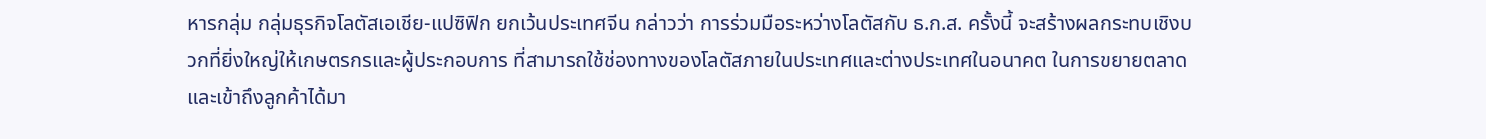หารกลุ่ม กลุ่มธุรกิจโลตัสเอเชีย-แปซิฟิก ยกเว้นประเทศจีน กล่าวว่า การร่วมมือระหว่างโลตัสกับ ธ.ก.ส. ครั้งนี้ จะสร้างผลกระทบเชิงบวกที่ยิ่งใหญ่ให้เกษตรกรและผู้ประกอบการ ที่สามารถใช้ช่องทางของโลตัสภายในประเทศและต่างประเทศในอนาคต ในการขยายตลาดและเข้าถึงลูกค้าได้มา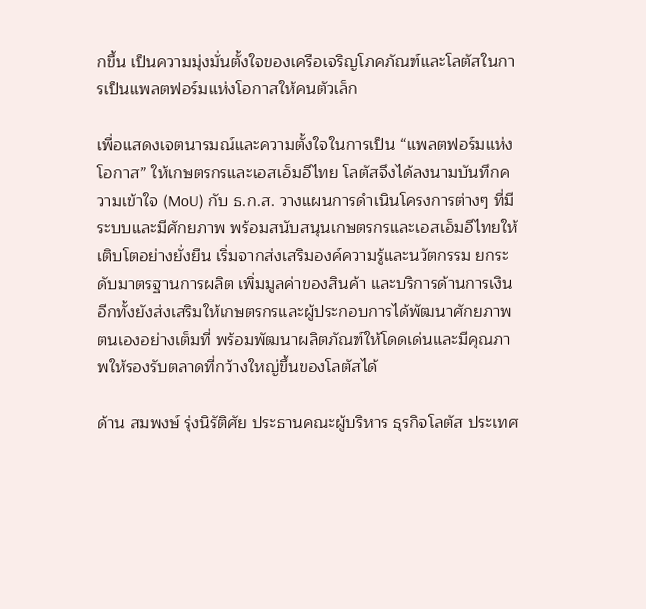กขึ้น เป็นความมุ่งมั่นตั้งใจของเครือเจริญโภคภัณฑ์และโลตัสในการเป็นแพลตฟอร์มแห่งโอกาสให้คนตัวเล็ก

เพื่อแสดงเจตนารมณ์และความตั้งใจในการเป็น “แพลตฟอร์มแห่งโอกาส” ให้เกษตรกรและเอสเอ็มอีไทย โลตัสจึงได้ลงนามบันทึกความเข้าใจ (MoU) กับ ธ.ก.ส. วางแผนการดำเนินโครงการต่างๆ ที่มีระบบและมีศักยภาพ พร้อมสนับสนุนเกษตรกรและเอสเอ็มอีไทยให้เติบโตอย่างยั่งยืน เริ่มจากส่งเสริมองค์ความรู้และนวัตกรรม ยกระดับมาตรฐานการผลิต เพิ่มมูลค่าของสินค้า และบริการด้านการเงิน อีกทั้งยังส่งเสริมให้เกษตรกรและผู้ประกอบการได้พัฒนาศักยภาพตนเองอย่างเต็มที่ พร้อมพัฒนาผลิตภัณฑ์ให้โดดเด่นและมีคุณภาพให้รองรับตลาดที่กว้างใหญ่ขึ้นของโลตัสได้

ด้าน สมพงษ์ รุ่งนิรัติศัย ประธานคณะผู้บริหาร ธุรกิจโลตัส ประเทศ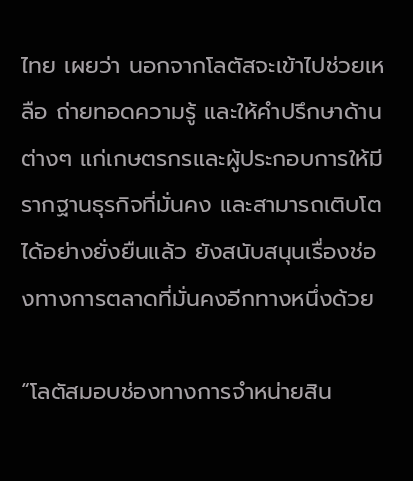ไทย เผยว่า นอกจากโลตัสจะเข้าไปช่วยเหลือ ถ่ายทอดความรู้ และให้คำปรึกษาด้านต่างๆ แก่เกษตรกรและผู้ประกอบการให้มีรากฐานธุรกิจที่มั่นคง และสามารถเติบโตได้อย่างยั่งยืนแล้ว ยังสนับสนุนเรื่องช่องทางการตลาดที่มั่นคงอีกทางหนึ่งด้วย

“โลตัสมอบช่องทางการจำหน่ายสิน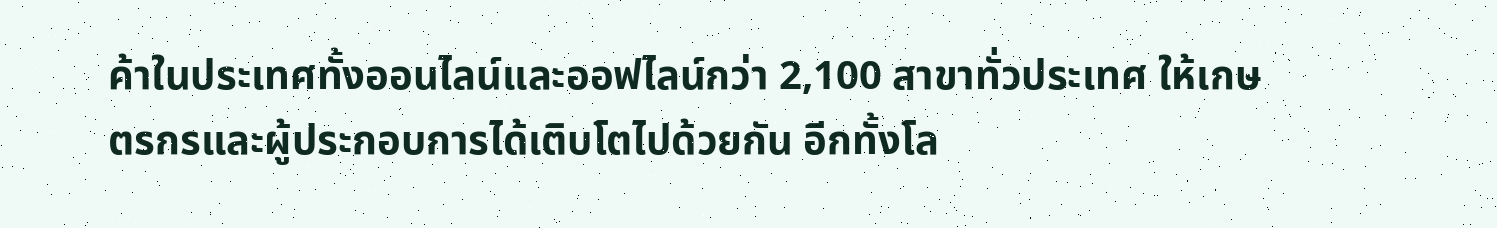ค้าในประเทศทั้งออนไลน์และออฟไลน์กว่า 2,100 สาขาทั่วประเทศ ให้เกษตรกรและผู้ประกอบการได้เติบโตไปด้วยกัน อีกทั้งโล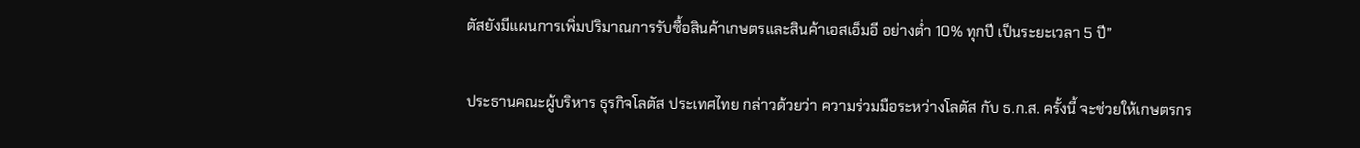ตัสยังมีแผนการเพิ่มปริมาณการรับซื้อสินค้าเกษตรและสินค้าเอสเอ็มอี อย่างต่ำ 10% ทุกปี เป็นระยะเวลา 5 ปี”

ประธานคณะผู้บริหาร ธุรกิจโลตัส ประเทศไทย กล่าวด้วยว่า ความร่วมมือระหว่างโลตัส กับ ธ.ก.ส. ครั้งนี้ จะช่วยให้เกษตรกร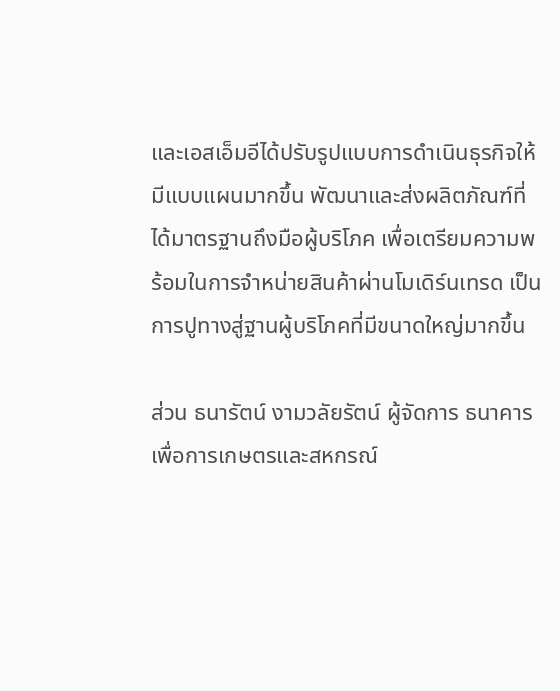และเอสเอ็มอีได้ปรับรูปแบบการดำเนินธุรกิจให้มีแบบแผนมากขึ้น พัฒนาและส่งผลิตภัณฑ์ที่ได้มาตรฐานถึงมือผู้บริโภค เพื่อเตรียมความพร้อมในการจำหน่ายสินค้าผ่านโมเดิร์นเทรด เป็นการปูทางสู่ฐานผู้บริโภคที่มีขนาดใหญ่มากขึ้น

ส่วน ธนารัตน์ งามวลัยรัตน์ ผู้จัดการ ธนาคารเพื่อการเกษตรและสหกรณ์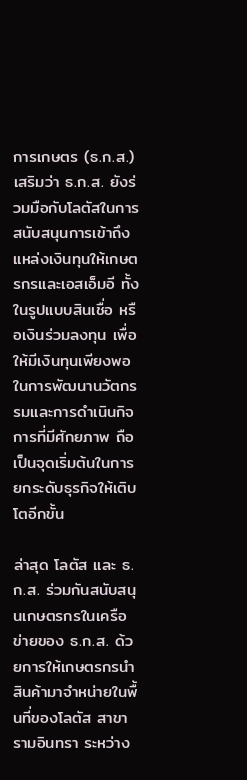การเกษตร (ธ.ก.ส.) เสริมว่า ธ.ก.ส. ยังร่วมมือกับโลตัสในการสนับสนุนการเข้าถึงแหล่งเงินทุนให้เกษตรกรและเอสเอ็มอี ทั้งในรูปแบบสินเชื่อ หรือเงินร่วมลงทุน เพื่อให้มีเงินทุนเพียงพอในการพัฒนานวัตกรรมและการดำเนินกิจการที่มีศักยภาพ ถือเป็นจุดเริ่มต้นในการยกระดับธุรกิจให้เติบโตอีกขั้น

ล่าสุด โลตัส และ ธ.ก.ส. ร่วมกันสนับสนุนเกษตรกรในเครือข่ายของ ธ.ก.ส. ด้วยการให้เกษตรกรนำสินค้ามาจำหน่ายในพื้นที่ของโลตัส สาขารามอินทรา ระหว่าง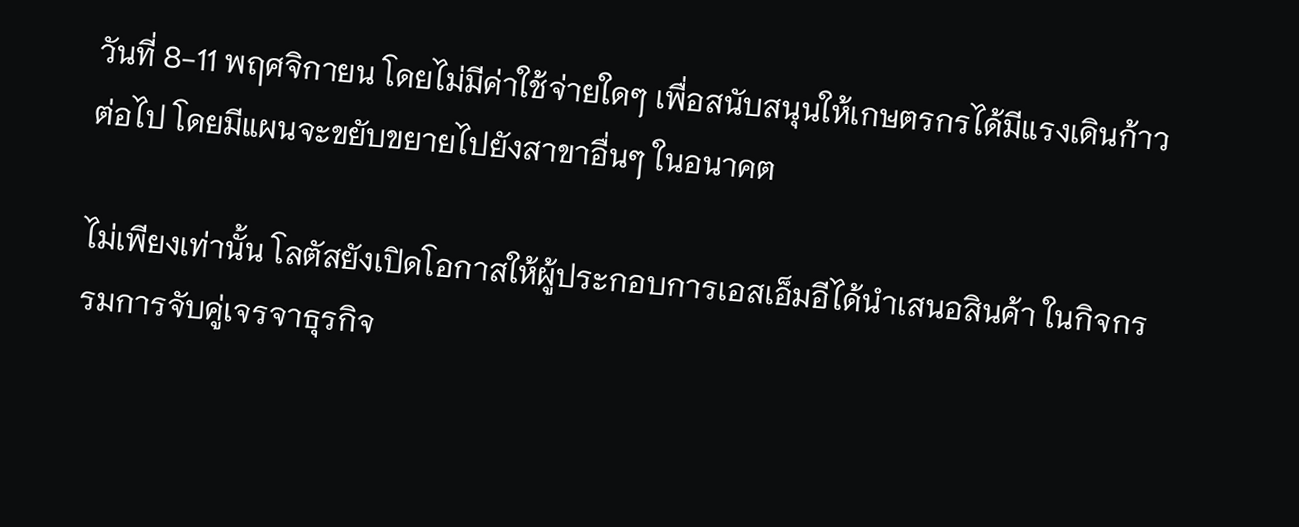วันที่ 8-11 พฤศจิกายน โดยไม่มีค่าใช้จ่ายใดๆ เพื่อสนับสนุนให้เกษตรกรได้มีแรงเดินก้าวต่อไป โดยมีแผนจะขยับขยายไปยังสาขาอื่นๆ ในอนาคต

ไม่เพียงเท่านั้น โลตัสยังเปิดโอกาสให้ผู้ประกอบการเอสเอ็มอีได้นำเสนอสินค้า ในกิจกรรมการจับคู่เจรจาธุรกิจ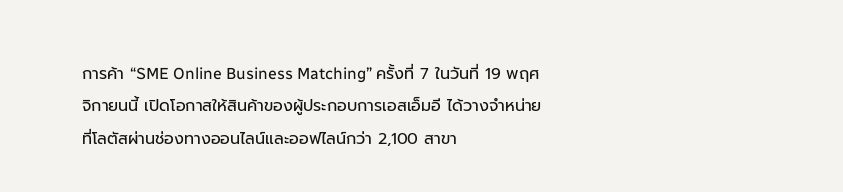การค้า “SME Online Business Matching” ครั้งที่ 7 ในวันที่ 19 พฤศจิกายนนี้ เปิดโอกาสให้สินค้าของผู้ประกอบการเอสเอ็มอี ได้วางจำหน่ายที่โลตัสผ่านช่องทางออนไลน์และออฟไลน์กว่า 2,100 สาขา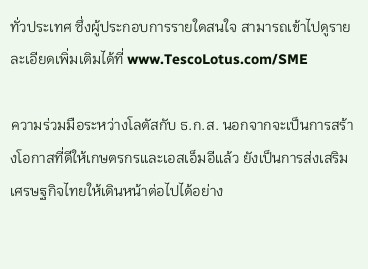ทั่วประเทศ ซึ่งผู้ประกอบการรายใดสนใจ สามารถเข้าไปดูรายละเอียดเพิ่มเติมได้ที่ www.TescoLotus.com/SME

ความร่วมมือระหว่างโลตัสกับ ธ.ก.ส. นอกจากจะเป็นการสร้างโอกาสที่ดีให้เกษตรกรและเอสเอ็มอีแล้ว ยังเป็นการส่งเสริมเศรษฐกิจไทยให้เดินหน้าต่อไปได้อย่าง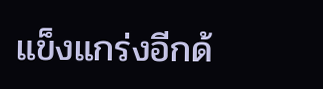แข็งแกร่งอีกด้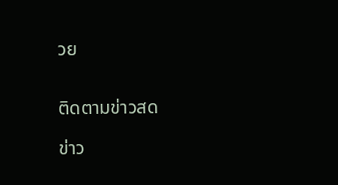วย


ติดตามข่าวสด

ข่าว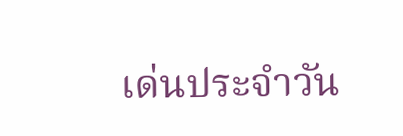เด่นประจำวัน